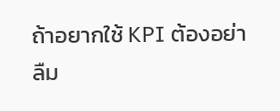ถ้าอยากใช้ KPI ต้องอย่าลืม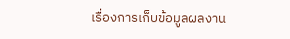เรื่องการเก็บข้อมูลผลงาน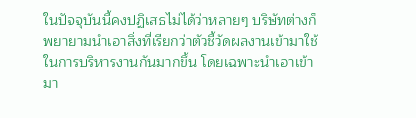ในปัจจุบันนี้คงปฏิเสธไม่ได้ว่าหลายๆ บริษัทต่างก็พยายามนำเอาสิ่งที่เรียกว่าตัวชี้วัดผลงานเข้ามาใช้ในการบริหารงานกันมากขึ้น โดยเฉพาะนำเอาเข้ามา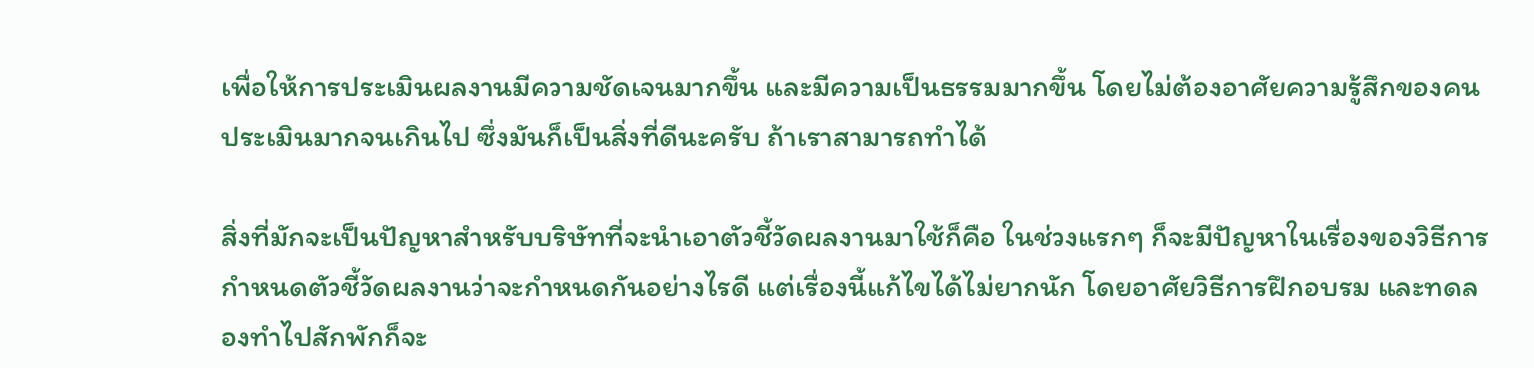เพื่อให้การประเมินผลงานมีความชัดเจนมากขึ้น และมีความเป็นธรรมมากขึ้น โดยไม่ต้องอาศัยความรู้สึกของคนประเมินมากจนเกินไป ซึ่งมันก็เป็นสิ่งที่ดีนะครับ ถ้าเราสามารถทำได้

สิ่งที่มักจะเป็นปัญหาสำหรับบริษัทที่จะนำเอาตัวชี้วัดผลงานมาใช้ก็คือ ในช่วงแรกๆ ก็จะมีปัญหาในเรื่องของวิธีการกำหนดตัวชี้วัดผลงานว่าจะกำหนดกันอย่างไรดี แต่เรื่องนี้แก้ไขได้ไม่ยากนัก โดยอาศัยวิธีการฝึกอบรม และทดลองทำไปสักพักก็จะ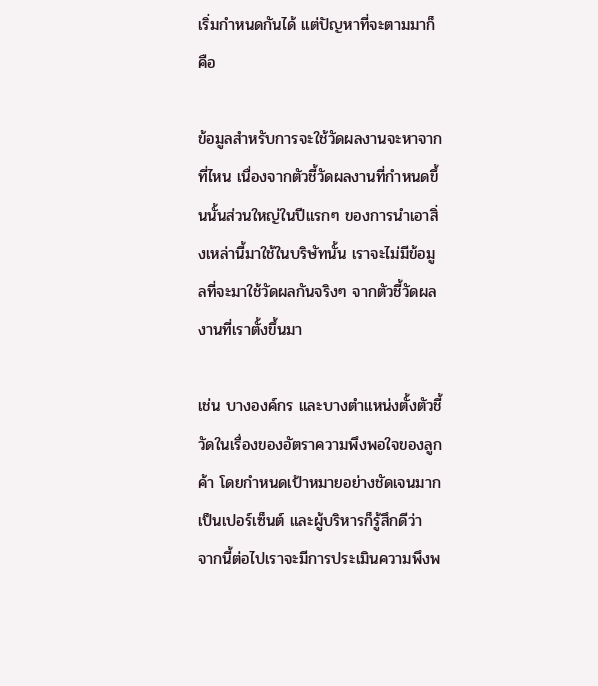เริ่มกำหนดกันได้ แต่ปัญหาที่จะตามมาก็คือ

ข้อมูลสำหรับการจะใช้วัดผลงานจะหาจากที่ไหน เนื่องจากตัวชี้วัดผลงานที่กำหนดขึ้นนั้นส่วนใหญ่ในปีแรกๆ ของการนำเอาสิ่งเหล่านี้มาใช้ในบริษัทนั้น เราจะไม่มีข้อมูลที่จะมาใช้วัดผลกันจริงๆ จากตัวชี้วัดผลงานที่เราตั้งขึ้นมา

เช่น บางองค์กร และบางตำแหน่งตั้งตัวชี้วัดในเรื่องของอัตราความพึงพอใจของลูกค้า โดยกำหนดเป้าหมายอย่างชัดเจนมากเป็นเปอร์เซ็นต์ และผู้บริหารก็รู้สึกดีว่า จากนี้ต่อไปเราจะมีการประเมินความพึงพ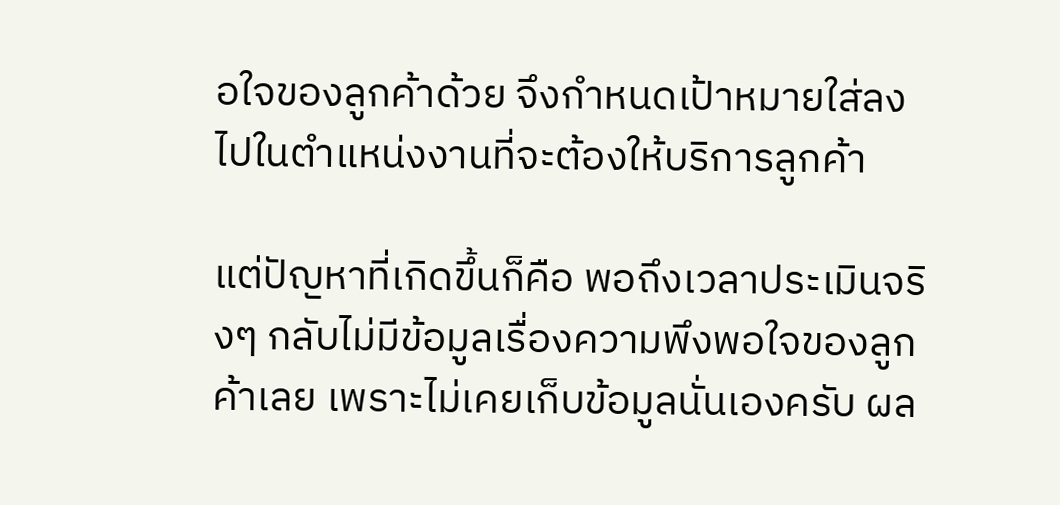อใจของลูกค้าด้วย จึงกำหนดเป้าหมายใส่ลงไปในตำแหน่งงานที่จะต้องให้บริการลูกค้า

แต่ปัญหาที่เกิดขึ้นก็คือ พอถึงเวลาประเมินจริงๆ กลับไม่มีข้อมูลเรื่องความพึงพอใจของลูกค้าเลย เพราะไม่เคยเก็บข้อมูลนั่นเองครับ ผล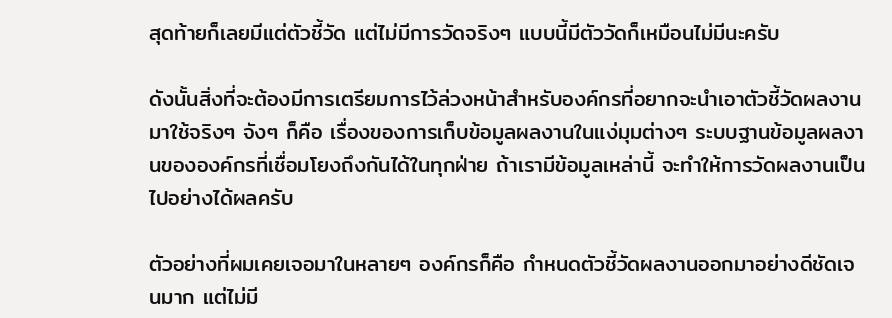สุดท้ายก็เลยมีแต่ตัวชี้วัด แต่ไม่มีการวัดจริงๆ แบบนี้มีตัววัดก็เหมือนไม่มีนะครับ

ดังนั้นสิ่งที่จะต้องมีการเตรียมการไว้ล่วงหน้าสำหรับองค์กรที่อยากจะนำเอาตัวชี้วัดผลงานมาใช้จริงๆ จังๆ ก็คือ เรื่องของการเก็บข้อมูลผลงานในแง่มุมต่างๆ ระบบฐานข้อมูลผลงานขององค์กรที่เชื่อมโยงถึงกันได้ในทุกฝ่าย ถ้าเรามีข้อมูลเหล่านี้ จะทำให้การวัดผลงานเป็นไปอย่างได้ผลครับ

ตัวอย่างที่ผมเคยเจอมาในหลายๆ องค์กรก็คือ กำหนดตัวชี้วัดผลงานออกมาอย่างดีชัดเจนมาก แต่ไม่มี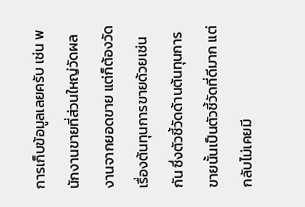การเก็บข้อมูลเลยครับ เช่น พนักงานขายที่ส่วนใหญ่วัดผลงานจากยอดขาย แต่ก็ต้องวัดเรื่องต้นทุนการขายด้วยเช่นกัน ซึ่งตัวชี้วัดด้านต้นทุนการขายนั้นเป็นตัวชี้วัดที่ดีมาก แต่กลับไม่เคยมี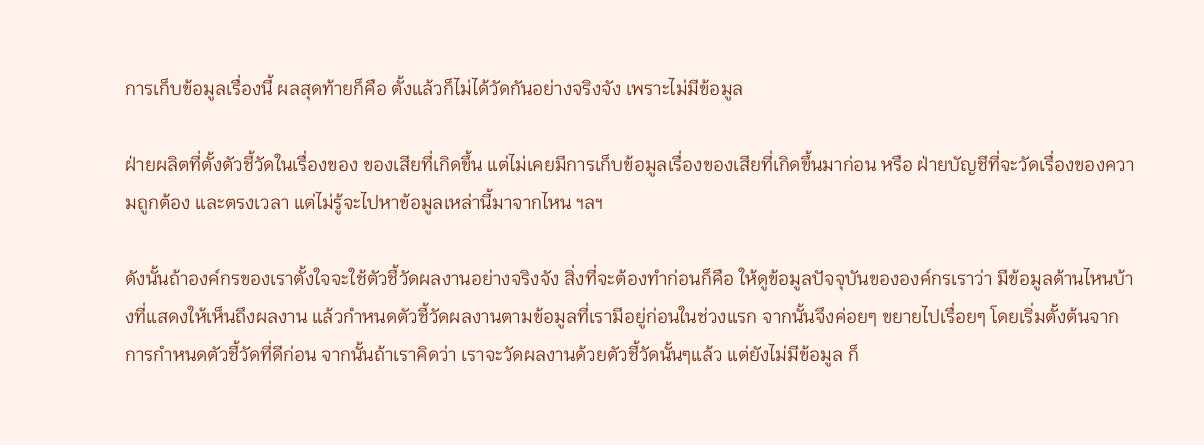การเก็บข้อมูลเรื่องนี้ ผลสุดท้ายก็คือ ตั้งแล้วก็ไม่ได้วัดกันอย่างจริงจัง เพราะไม่มีข้อมูล

ฝ่ายผลิตที่ตั้งตัวชี้วัดในเรื่องของ ของเสียที่เกิดขึ้น แต่ไม่เคยมีการเก็บข้อมูลเรื่องของเสียที่เกิดขึ้นมาก่อน หรือ ฝ่ายบัญชีที่จะวัดเรื่องของความถูกต้อง และตรงเวลา แต่ไม่รู้จะไปหาข้อมูลเหล่านี้มาจากไหน ฯลฯ

ดังนั้นถ้าองค์กรของเราตั้งใจจะใช้ตัวชี้วัดผลงานอย่างจริงจัง สิ่งที่จะต้องทำก่อนก็คือ ให้ดูข้อมูลปัจจุบันขององค์กรเราว่า มีข้อมูลด้านไหนบ้างที่แสดงให้เห็นถึงผลงาน แล้วกำหนดตัวชี้วัดผลงานตามข้อมูลที่เรามีอยู่ก่อนในช่วงแรก จากนั้นจึงค่อยๆ ขยายไปเรื่อยๆ โดยเริ่มตั้งต้นจากการกำหนดตัวชี้วัดที่ดีก่อน จากนั้นถ้าเราคิดว่า เราจะวัดผลงานด้วยตัวชี้วัดนั้นๆแล้ว แต่ยังไม่มีข้อมูล ก็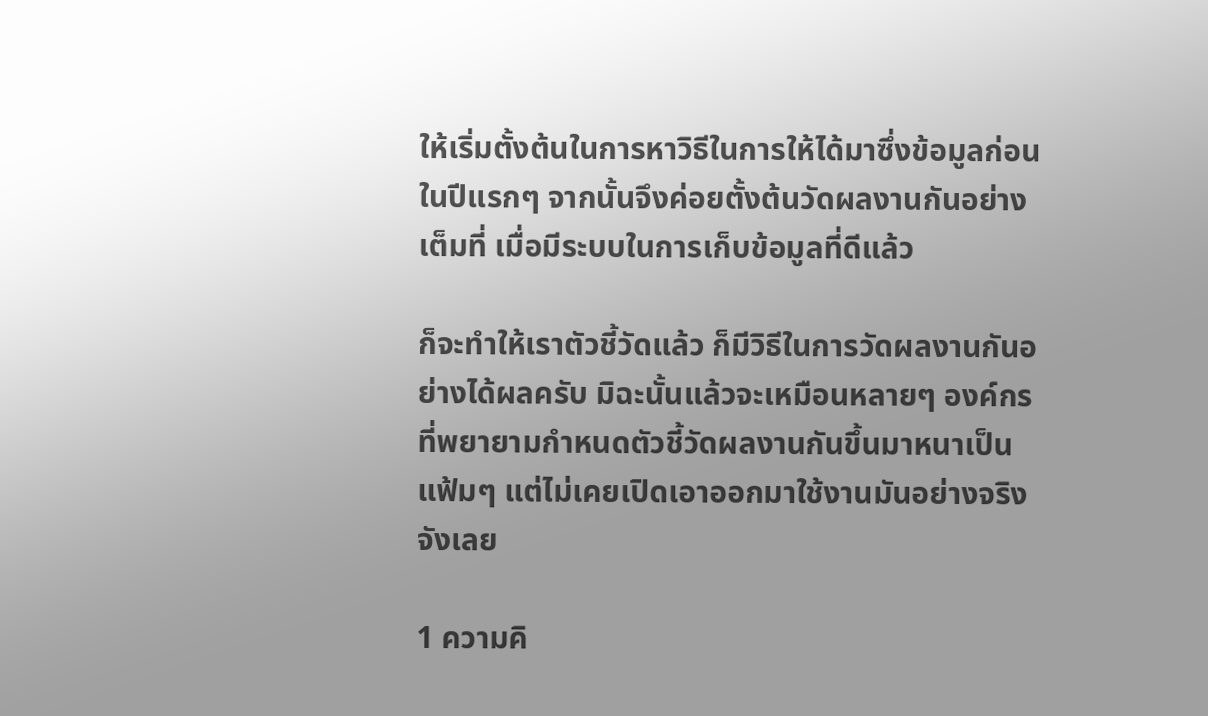ให้เริ่มตั้งต้นในการหาวิธีในการให้ได้มาซึ่งข้อมูลก่อนในปีแรกๆ จากนั้นจึงค่อยตั้งต้นวัดผลงานกันอย่างเต็มที่ เมื่อมีระบบในการเก็บข้อมูลที่ดีแล้ว

ก็จะทำให้เราตัวชี้วัดแล้ว ก็มีวิธีในการวัดผลงานกันอย่างได้ผลครับ มิฉะนั้นแล้วจะเหมือนหลายๆ องค์กรที่พยายามกำหนดตัวชี้วัดผลงานกันขึ้นมาหนาเป็นแฟ้มๆ แต่ไม่เคยเปิดเอาออกมาใช้งานมันอย่างจริงจังเลย

1 ความคิ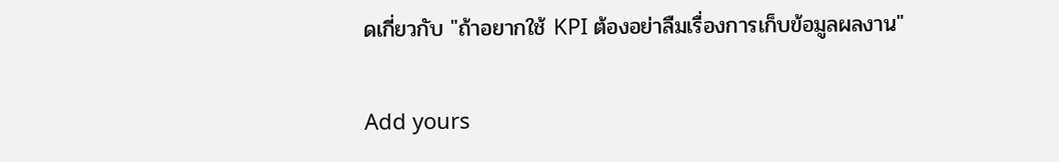ดเกี่ยวกับ "ถ้าอยากใช้ KPI ต้องอย่าลืมเรื่องการเก็บข้อมูลผลงาน"

Add yours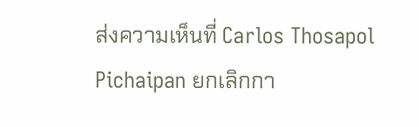ส่งความเห็นที่ Carlos Thosapol Pichaipan ยกเลิกกา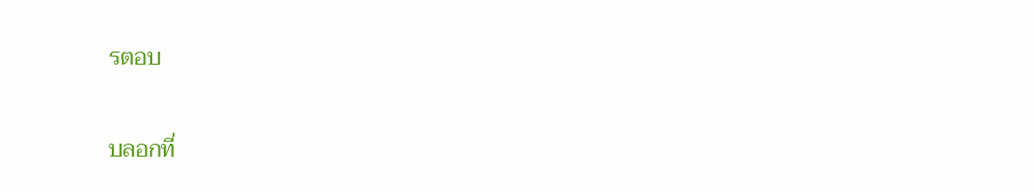รตอบ

บลอกที่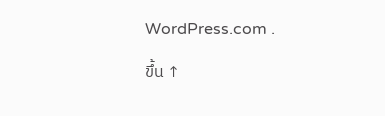WordPress.com .

ขึ้น ↑